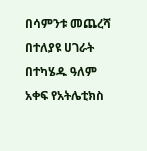በሳምንቱ መጨረሻ በተለያዩ ሀገራት በተካሄዱ ዓለም አቀፍ የአትሌቲክስ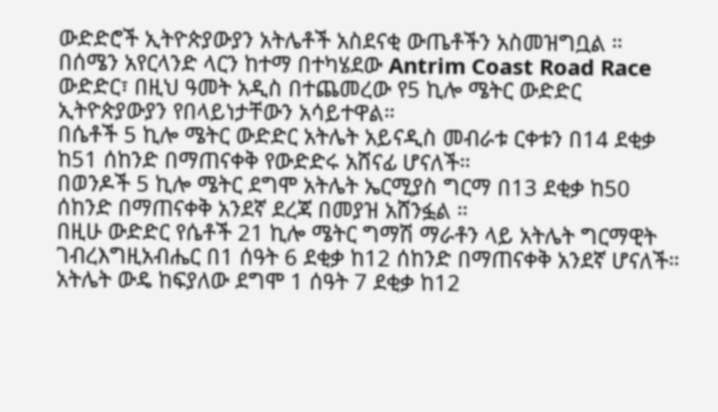ውድድሮች ኢትዮጵያውያን አትሌቶች አስደናቂ ውጤቶችን አስመዝግቧል ።
በሰሜን አየርላንድ ላርን ከተማ በተካሄደው Antrim Coast Road Race ውድድር፣ በዚህ ዓመት አዲስ በተጨመረው የ5 ኪሎ ሜትር ውድድር ኢትዮጵያውያን የበላይነታቸውን አሳይተዋል።
በሴቶች 5 ኪሎ ሜትር ውድድር አትሌት አይናዲስ መብራቱ ርቀቱን በ14 ደቂቃ ከ51 ሰከንድ በማጠናቀቅ የውድድሩ አሸናፊ ሆናለች።
በወንዶች 5 ኪሎ ሜትር ደግሞ አትሌት ኤርሚያስ ግርማ በ13 ደቂቃ ከ50 ሰከንድ በማጠናቀቅ አንደኛ ደረጃ በመያዝ አሸንፏል ።
በዚሁ ውድድር የሴቶች 21 ኪሎ ሜትር ግማሽ ማራቶን ላይ አትሌት ግርማዊት ገብረእግዚአብሔር በ1 ሰዓት 6 ደቂቃ ከ12 ሰከንድ በማጠናቀቅ አንደኛ ሆናለች።
አትሌት ውዴ ከፍያለው ደግሞ 1 ሰዓት 7 ደቂቃ ከ12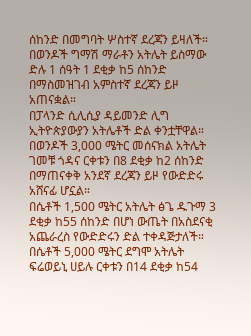ሰከንድ በመግባት ሦስተኛ ደረጃን ይዛለች።
በወንዶች ግማሽ ማራቶን አትሌት ይስማው ድሉ 1 ሰዓት 1 ደቂቃ ከ5 ሰከንድ በማስመዝገብ አምስተኛ ደረጃን ይዞ አጠናቋል።
በፓላንድ ሲሊሲያ ዳይመንድ ሊግ ኢትዮጵያውያን አትሌቶች ድል ቀንቷቸዋል።
በወንዶች 3,000 ሜትር መሰናክል አትሌት ገመቹ ጎዳና ርቀቱን በ8 ደቂቃ ከ2 ሰከንድ በማጠናቀቅ አንደኛ ደረጃን ይዞ የውድድሩ አሸናፊ ሆኗል።
በሴቶች 1,500 ሜትር አትሌት ፅጌ ዱጉማ 3 ደቂቃ ከ55 ሰከንድ በሆነ ውጤት በአስደናቂ አጨራረስ የውድድሩን ድል ተቀዳጅታለች።
በሴቶች 5,000 ሜትር ደግሞ አትሌት ፍሬወይኒ ሀይሉ ርቀቱን በ14 ደቂቃ ከ54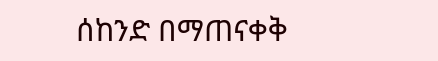ሰከንድ በማጠናቀቅ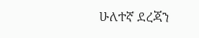ሁለተኛ ደረጃን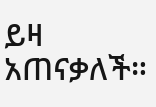ይዛ አጠናቃለች።